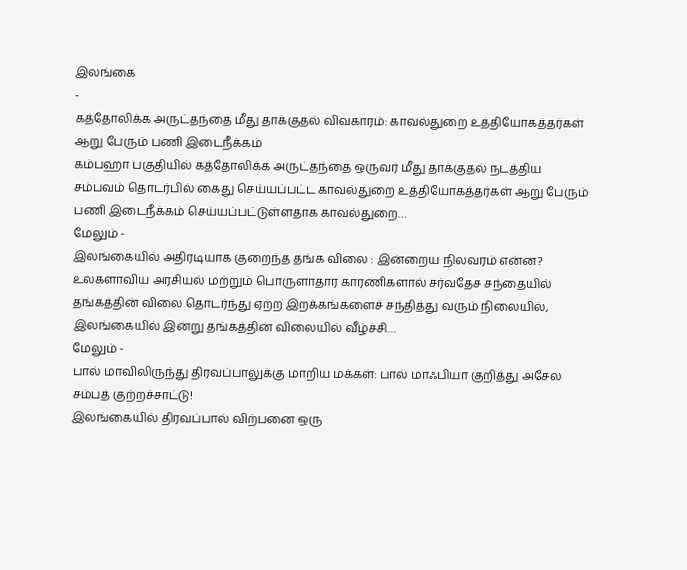இலங்கை
-
கத்தோலிக்க அருட்தந்தை மீது தாக்குதல் விவகாரம்: காவல்துறை உத்தியோகத்தர்கள் ஆறு பேரும் பணி இடைநீக்கம்
கம்பஹா பகுதியில் கத்தோலிக்க அருட்தந்தை ஒருவர் மீது தாக்குதல் நடத்திய சம்பவம் தொடர்பில் கைது செய்யப்பட்ட காவல்துறை உத்தியோகத்தர்கள் ஆறு பேரும் பணி இடைநீக்கம் செய்யப்பட்டுள்ளதாக காவல்துறை…
மேலும் -
இலங்கையில் அதிரடியாக குறைந்த தங்க விலை : இன்றைய நிலவரம் என்ன?
உலகளாவிய அரசியல் மற்றும் பொருளாதார காரணிகளால் சர்வதேச சந்தையில் தங்கத்தின் விலை தொடர்ந்து ஏற்ற இறக்கங்களைச் சந்தித்து வரும் நிலையில், இலங்கையில் இன்று தங்கத்தின் விலையில் வீழ்ச்சி…
மேலும் -
பால் மாவிலிருந்து திரவப்பாலுக்கு மாறிய மக்கள்: பால் மாஃபியா குறித்து அசேல சம்பத் குற்றச்சாட்டு!
இலங்கையில் திரவப்பால் விற்பனை ஒரு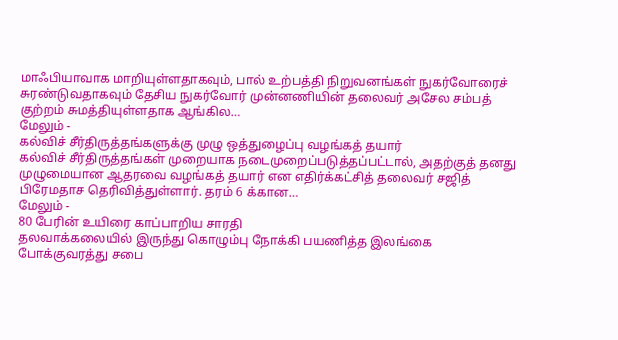மாஃபியாவாக மாறியுள்ளதாகவும், பால் உற்பத்தி நிறுவனங்கள் நுகர்வோரைச் சுரண்டுவதாகவும் தேசிய நுகர்வோர் முன்னணியின் தலைவர் அசேல சம்பத் குற்றம் சுமத்தியுள்ளதாக ஆங்கில…
மேலும் -
கல்விச் சீர்திருத்தங்களுக்கு முழு ஒத்துழைப்பு வழங்கத் தயார்
கல்விச் சீர்திருத்தங்கள் முறையாக நடைமுறைப்படுத்தப்பட்டால், அதற்குத் தனது முழுமையான ஆதரவை வழங்கத் தயார் என எதிர்க்கட்சித் தலைவர் சஜித் பிரேமதாச தெரிவித்துள்ளார். தரம் 6 க்கான…
மேலும் -
80 பேரின் உயிரை காப்பாறிய சாரதி
தலவாக்கலையில் இருந்து கொழும்பு நோக்கி பயணித்த இலங்கை போக்குவரத்து சபை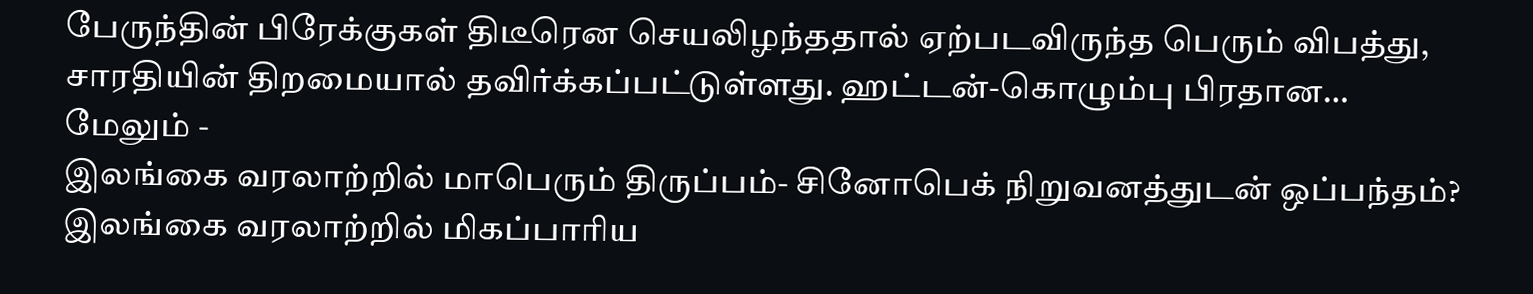பேருந்தின் பிரேக்குகள் திடீரென செயலிழந்ததால் ஏற்படவிருந்த பெரும் விபத்து, சாரதியின் திறமையால் தவிர்க்கப்பட்டுள்ளது. ஹட்டன்-கொழும்பு பிரதான…
மேலும் -
இலங்கை வரலாற்றில் மாபெரும் திருப்பம்- சினோபெக் நிறுவனத்துடன் ஒப்பந்தம்?
இலங்கை வரலாற்றில் மிகப்பாரிய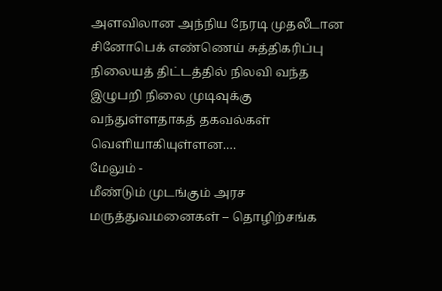அளவிலான அந்நிய நேரடி முதலீடான சினோபெக் எண்ணெய் சுத்திகரிப்பு நிலையத் திட்டத்தில் நிலவி வந்த இழுபறி நிலை முடிவுக்கு வந்துள்ளதாகத் தகவல்கள் வெளியாகியுள்ளன.…
மேலும் -
மீண்டும் முடங்கும் அரச மருத்துவமனைகள் – தொழிற்சங்க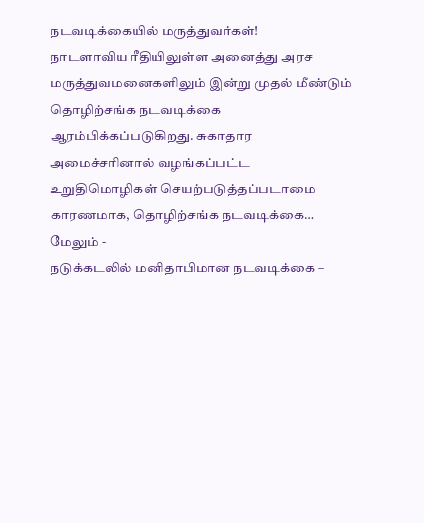நடவடிக்கையில் மருத்துவர்கள்!
நாடளாவிய ரீதியிலுள்ள அனைத்து அரச மருத்துவமனைகளிலும் இன்று முதல் மீண்டும் தொழிற்சங்க நடவடிக்கை ஆரம்பிக்கப்படுகிறது. சுகாதார அமைச்சரினால் வழங்கப்பட்ட உறுதிமொழிகள் செயற்படுத்தப்படாமை காரணமாக, தொழிற்சங்க நடவடிக்கை…
மேலும் -
நடுக்கடலில் மனிதாபிமான நடவடிக்கை –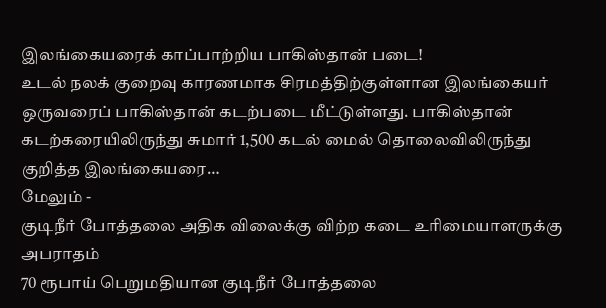இலங்கையரைக் காப்பாற்றிய பாகிஸ்தான் படை!
உடல் நலக் குறைவு காரணமாக சிரமத்திற்குள்ளான இலங்கையர் ஒருவரைப் பாகிஸ்தான் கடற்படை மீட்டுள்ளது. பாகிஸ்தான் கடற்கரையிலிருந்து சுமார் 1,500 கடல் மைல் தொலைவிலிருந்து குறித்த இலங்கையரை…
மேலும் -
குடிநீர் போத்தலை அதிக விலைக்கு விற்ற கடை உரிமையாளருக்கு அபராதம்
70 ரூபாய் பெறுமதியான குடிநீர் போத்தலை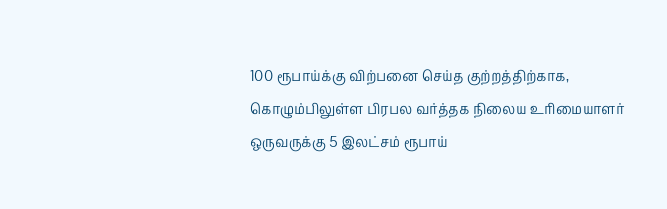100 ரூபாய்க்கு விற்பனை செய்த குற்றத்திற்காக, கொழும்பிலுள்ள பிரபல வர்த்தக நிலைய உரிமையாளர் ஒருவருக்கு 5 இலட்சம் ரூபாய்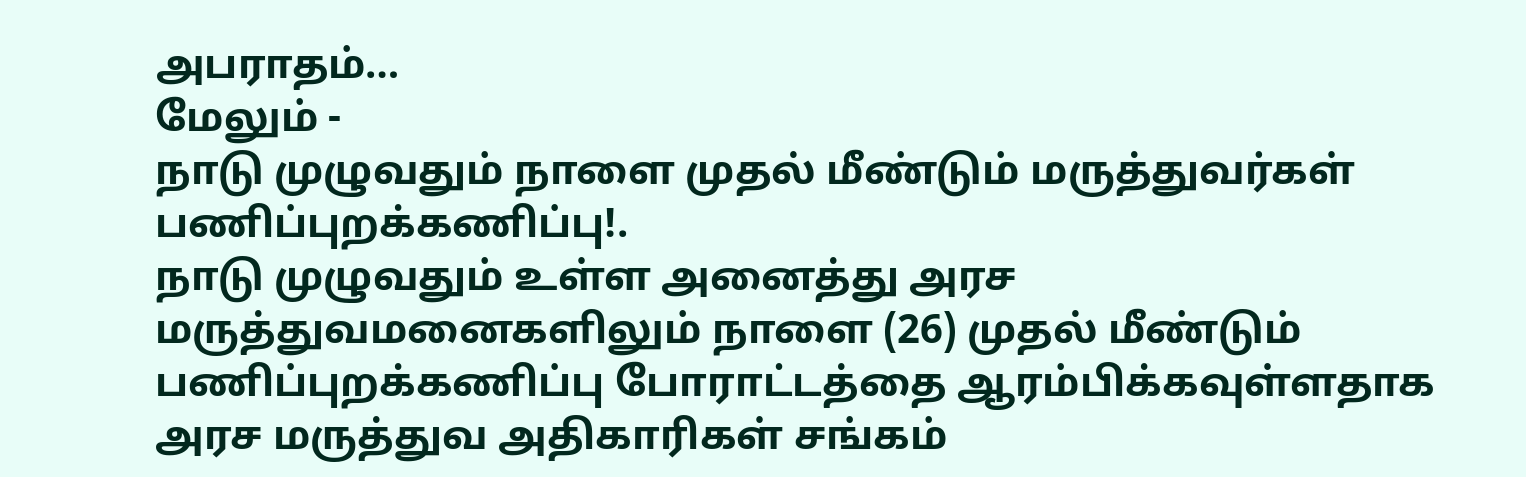அபராதம்…
மேலும் -
நாடு முழுவதும் நாளை முதல் மீண்டும் மருத்துவர்கள் பணிப்புறக்கணிப்பு!.
நாடு முழுவதும் உள்ள அனைத்து அரச மருத்துவமனைகளிலும் நாளை (26) முதல் மீண்டும் பணிப்புறக்கணிப்பு போராட்டத்தை ஆரம்பிக்கவுள்ளதாக அரச மருத்துவ அதிகாரிகள் சங்கம்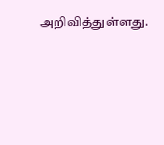அறிவித்துள்ளது.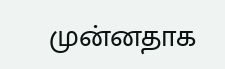முன்னதாக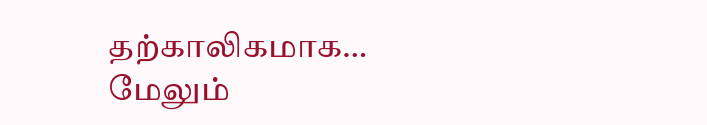தற்காலிகமாக…
மேலும்